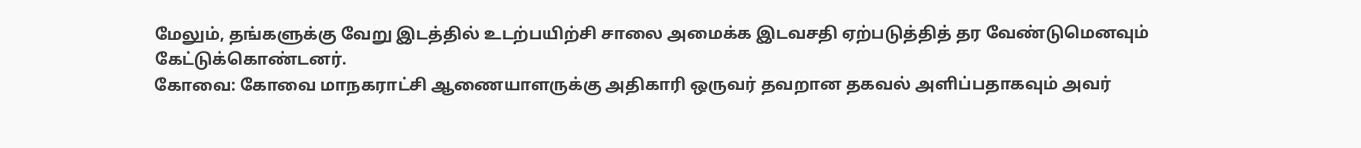மேலும், தங்களுக்கு வேறு இடத்தில் உடற்பயிற்சி சாலை அமைக்க இடவசதி ஏற்படுத்தித் தர வேண்டுமெனவும் கேட்டுக்கொண்டனர்.
கோவை: கோவை மாநகராட்சி ஆணையாளருக்கு அதிகாரி ஒருவர் தவறான தகவல் அளிப்பதாகவும் அவர்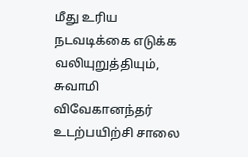மீது உரிய நடவடிக்கை எடுக்க வலியுறுத்தியும், சுவாமி விவேகானந்தர் உடற்பயிற்சி சாலை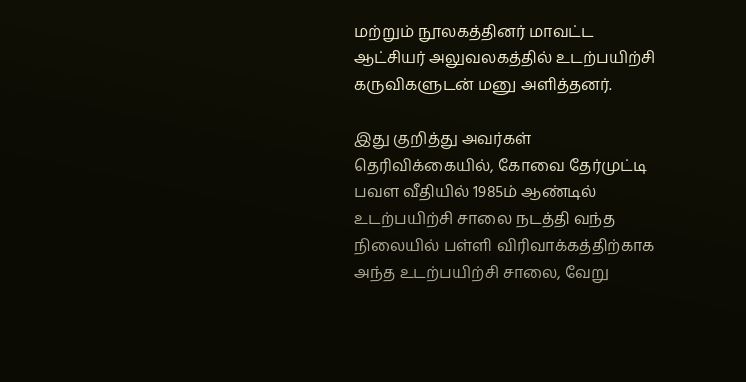மற்றும் நூலகத்தினர் மாவட்ட ஆட்சியர் அலுவலகத்தில் உடற்பயிற்சி கருவிகளுடன் மனு அளித்தனர்.

இது குறித்து அவர்கள் தெரிவிக்கையில், கோவை தேர்முட்டி பவள வீதியில் 1985ம் ஆண்டில் உடற்பயிற்சி சாலை நடத்தி வந்த நிலையில் பள்ளி விரிவாக்கத்திற்காக அந்த உடற்பயிற்சி சாலை, வேறு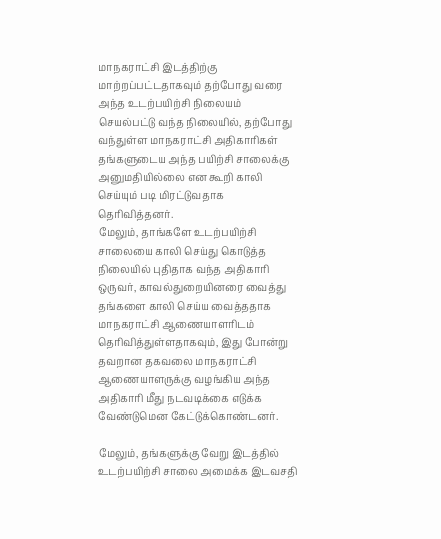மாநகராட்சி இடத்திற்கு மாற்றப்பட்டதாகவும் தற்போது வரை அந்த உடற்பயிற்சி நிலையம் செயல்பட்டு வந்த நிலையில், தற்போது வந்துள்ள மாநகராட்சி அதிகாரிகள் தங்களுடைய அந்த பயிற்சி சாலைக்கு அனுமதியில்லை என கூறி காலி செய்யும் படி மிரட்டுவதாக தெரிவித்தனர்.
மேலும், தாங்களே உடற்பயிற்சி சாலையை காலி செய்து கொடுத்த நிலையில் புதிதாக வந்த அதிகாரி ஒருவர், காவல்துறையினரை வைத்து தங்களை காலி செய்ய வைத்ததாக மாநகராட்சி ஆணையாளரிடம் தெரிவித்துள்ளதாகவும், இது போன்று தவறான தகவலை மாநகராட்சி ஆணையாளருக்கு வழங்கிய அந்த அதிகாரி மீது நடவடிக்கை எடுக்க வேண்டுமென கேட்டுக்கொண்டனர்.

மேலும், தங்களுக்கு வேறு இடத்தில் உடற்பயிற்சி சாலை அமைக்க இடவசதி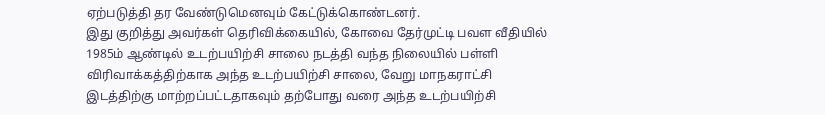ஏற்படுத்தி தர வேண்டுமெனவும் கேட்டுக்கொண்டனர்.
இது குறித்து அவர்கள் தெரிவிக்கையில், கோவை தேர்முட்டி பவள வீதியில் 1985ம் ஆண்டில் உடற்பயிற்சி சாலை நடத்தி வந்த நிலையில் பள்ளி விரிவாக்கத்திற்காக அந்த உடற்பயிற்சி சாலை, வேறு மாநகராட்சி இடத்திற்கு மாற்றப்பட்டதாகவும் தற்போது வரை அந்த உடற்பயிற்சி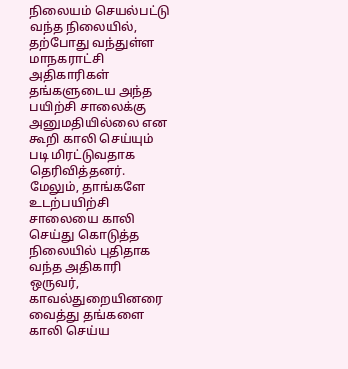நிலையம் செயல்பட்டு வந்த நிலையில், தற்போது வந்துள்ள மாநகராட்சி அதிகாரிகள் தங்களுடைய அந்த பயிற்சி சாலைக்கு அனுமதியில்லை என கூறி காலி செய்யும் படி மிரட்டுவதாக தெரிவித்தனர்.
மேலும், தாங்களே உடற்பயிற்சி சாலையை காலி செய்து கொடுத்த நிலையில் புதிதாக வந்த அதிகாரி ஒருவர், காவல்துறையினரை வைத்து தங்களை காலி செய்ய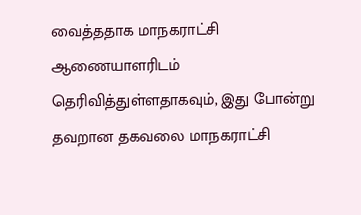வைத்ததாக மாநகராட்சி ஆணையாளரிடம் தெரிவித்துள்ளதாகவும், இது போன்று தவறான தகவலை மாநகராட்சி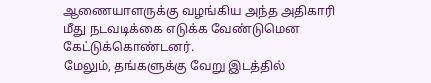ஆணையாளருக்கு வழங்கிய அந்த அதிகாரி மீது நடவடிக்கை எடுக்க வேண்டுமென கேட்டுக்கொண்டனர்.
மேலும், தங்களுக்கு வேறு இடத்தில்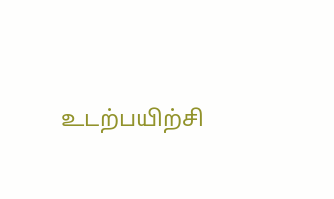உடற்பயிற்சி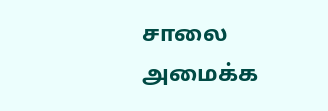சாலை அமைக்க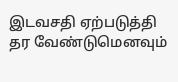இடவசதி ஏற்படுத்தி தர வேண்டுமெனவும்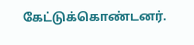கேட்டுக்கொண்டனர்.